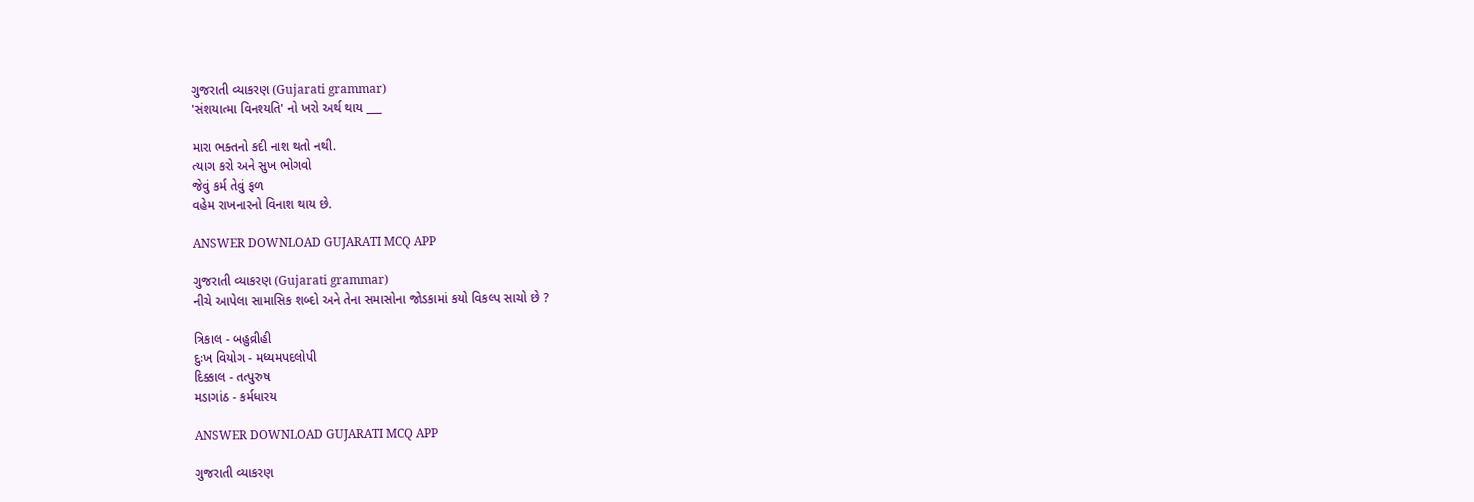ગુજરાતી વ્યાકરણ (Gujarati grammar)
'સંશયાત્મા વિનશ્યતિ' નો ખરો અર્થ થાય ___

મારા ભક્તનો કદી નાશ થતો નથી.
ત્યાગ કરો અને સુખ ભોગવો
જેવું કર્મ તેવું ફળ
વહેમ રાખનારનો વિનાશ થાય છે.

ANSWER DOWNLOAD GUJARATI MCQ APP

ગુજરાતી વ્યાકરણ (Gujarati grammar)
નીચે આપેલા સામાસિક શબ્દો અને તેના સમાસોના જોડકામાં કયો વિકલ્પ સાચો છે ?

ત્રિકાલ - બહુવ્રીહી
દુઃખ વિયોગ - મધ્યમપદલોપી
દિક્કાલ - તત્પુરુષ
મડાગાંઠ - કર્મધારય

ANSWER DOWNLOAD GUJARATI MCQ APP

ગુજરાતી વ્યાકરણ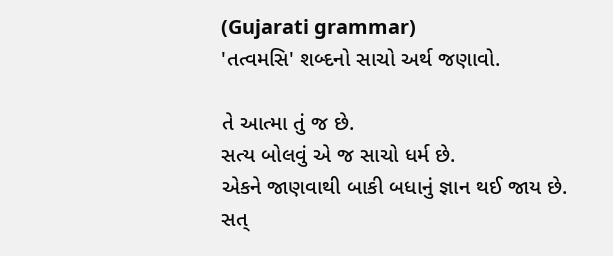(Gujarati grammar)
'તત્વમસિ' શબ્દનો સાચો અર્થ જણાવો.

તે આત્મા તું જ છે.
સત્ય બોલવું એ જ સાચો ધર્મ છે.
એકને જાણવાથી બાકી બધાનું જ્ઞાન થઈ જાય છે.
સત્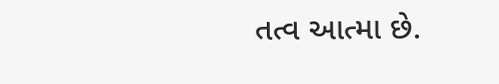તત્વ આત્મા છે.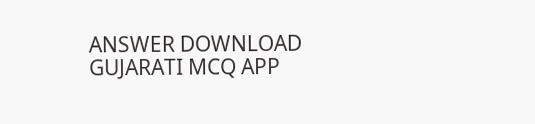ANSWER DOWNLOAD GUJARATI MCQ APP